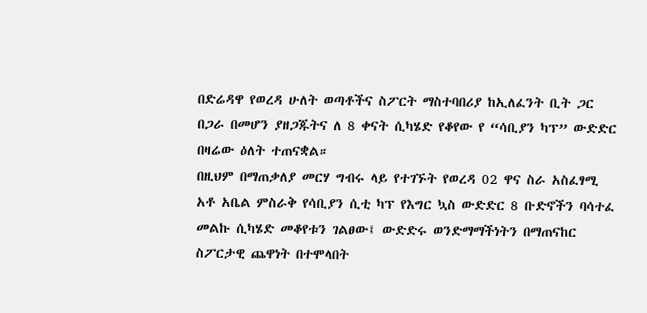በድሬዳዋ የወረዳ ሁለት ወጣቶችና ስፖርት ማስተባበሪያ ከኢለፈንት ቢት ጋር በጋራ በመሆን ያዘጋጁትና ለ 8 ቀናት ሲካሄድ የቆየው የ “ሳቢያን ካፕ” ውድድር በዛሬው ዕለት ተጠናቋል።
በዚህም በማጠቃለያ መርሃ ግብሩ ላይ የተገኙት የወረዳ 02 ዋና ስራ አስፈፃሚ አቶ አቤል ምስራቅ የሳቢያን ሲቲ ካፕ የእግር ኳስ ውድድር 8 ቡድኖችን ባሳተፈ መልኩ ሲካሄድ መቆየቱን ገልፀው፤ ውድድሩ ወንድማማችነትን በማጠናከር ስፖርታዊ ጨዋነት በተሞላበት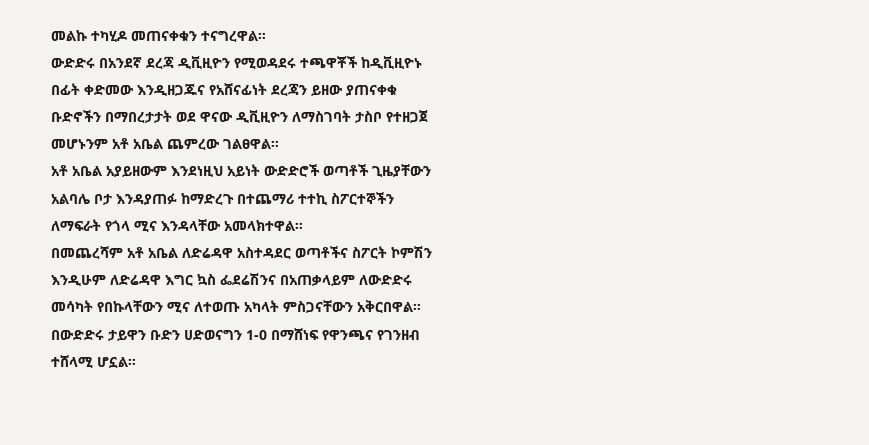መልኩ ተካሂዶ መጠናቀቁን ተናግረዋል።
ውድድሩ በአንደኛ ደረጃ ዲቪዚዮን የሚወዳደሩ ተጫዋቾች ከዲቪዚዮኑ በፊት ቀድመው እንዲዘጋጁና የአሸናፊነት ደረጃን ይዘው ያጠናቀቁ ቡድኖችን በማበረታታት ወደ ዋናው ዲቪዚዮን ለማስገባት ታስቦ የተዘጋጀ መሆኑንም አቶ አቤል ጨምረው ገልፀዋል።
አቶ አቤል አያይዘውም እንደነዚህ አይነት ውድድሮች ወጣቶች ጊዜያቸውን አልባሌ ቦታ እንዳያጠፉ ከማድረጉ በተጨማሪ ተተኪ ስፖርተኞችን ለማፍራት የጎላ ሚና እንዳላቸው አመላክተዋል።
በመጨረሻም አቶ አቤል ለድሬዳዋ አስተዳደር ወጣቶችና ስፖርት ኮምሽን እንዲሁም ለድሬዳዋ እግር ኳስ ፌደሬሽንና በአጠቃላይም ለውድድሩ መሳካት የበኩላቸውን ሚና ለተወጡ አካላት ምስጋናቸውን አቅርበዋል።
በውድድሩ ታይዋን ቡድን ሀድወናግን 1-0 በማሸነፍ የዋንጫና የገንዘብ ተሸላሚ ሆኗል።